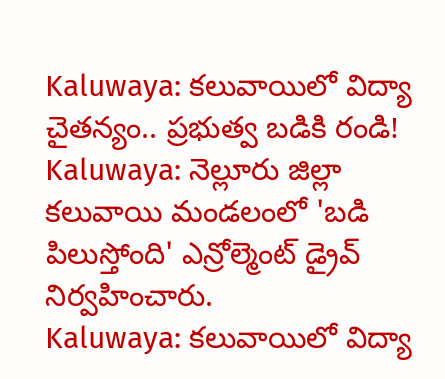Kaluwaya: కలువాయిలో విద్యా చైతన్యం.. ప్రభుత్వ బడికి రండి!
Kaluwaya: నెల్లూరు జిల్లా కలువాయి మండలంలో 'బడి పిలుస్తోంది' ఎన్రోల్మెంట్ డ్రైవ్ నిర్వహించారు.
Kaluwaya: కలువాయిలో విద్యా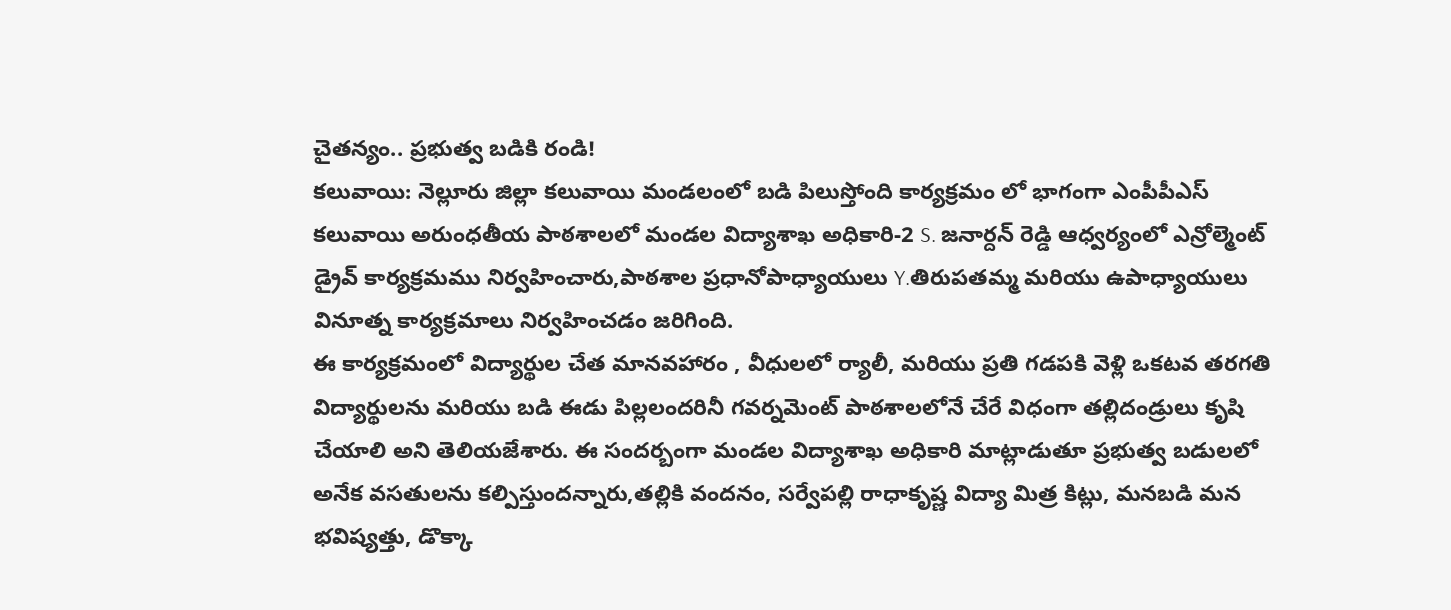చైతన్యం.. ప్రభుత్వ బడికి రండి!
కలువాయి: నెల్లూరు జిల్లా కలువాయి మండలంలో బడి పిలుస్తోంది కార్యక్రమం లో భాగంగా ఎంపీపీఎస్ కలువాయి అరుంధతీయ పాఠశాలలో మండల విద్యాశాఖ అధికారి-2 S. జనార్దన్ రెడ్డి ఆధ్వర్యంలో ఎన్రోల్మెంట్ డ్రైవ్ కార్యక్రమము నిర్వహించారు,పాఠశాల ప్రధానోపాధ్యాయులు Y.తిరుపతమ్మ మరియు ఉపాధ్యాయులు వినూత్న కార్యక్రమాలు నిర్వహించడం జరిగింది.
ఈ కార్యక్రమంలో విద్యార్థుల చేత మానవహారం , వీధులలో ర్యాలీ, మరియు ప్రతి గడపకి వెళ్లి ఒకటవ తరగతి విద్యార్థులను మరియు బడి ఈడు పిల్లలందరినీ గవర్నమెంట్ పాఠశాలలోనే చేరే విధంగా తల్లిదండ్రులు కృషి చేయాలి అని తెలియజేశారు. ఈ సందర్బంగా మండల విద్యాశాఖ అధికారి మాట్లాడుతూ ప్రభుత్వ బడులలో అనేక వసతులను కల్పిస్తుందన్నారు,తల్లికి వందనం, సర్వేపల్లి రాధాకృష్ణ విద్యా మిత్ర కిట్లు, మనబడి మన భవిష్యత్తు, డొక్కా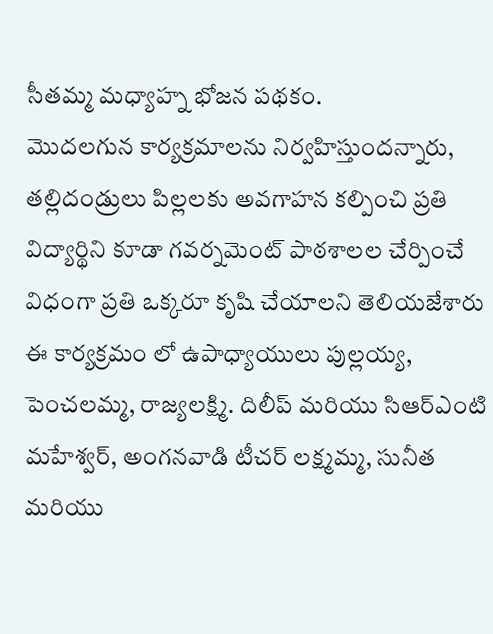సీతమ్మ మధ్యాహ్న భోజన పథకం.
మొదలగున కార్యక్రమాలను నిర్వహిస్తుందన్నారు, తల్లిదండ్రులు పిల్లలకు అవగాహన కల్పించి ప్రతి విద్యార్థిని కూడా గవర్నమెంట్ పాఠశాలల చేర్పించే విధంగా ప్రతి ఒక్కరూ కృషి చేయాలని తెలియజేశారు ఈ కార్యక్రమం లో ఉపాధ్యాయులు పుల్లయ్య, పెంచలమ్మ, రాజ్యలక్ష్మి. దిలీప్ మరియు సిఆర్ఎంటి మహేశ్వర్, అంగనవాడి టీచర్ లక్ష్మమ్మ, సునీత మరియు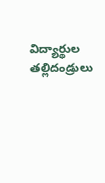విద్యార్థుల తల్లిదండ్రులు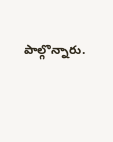పాల్గొన్నారు.